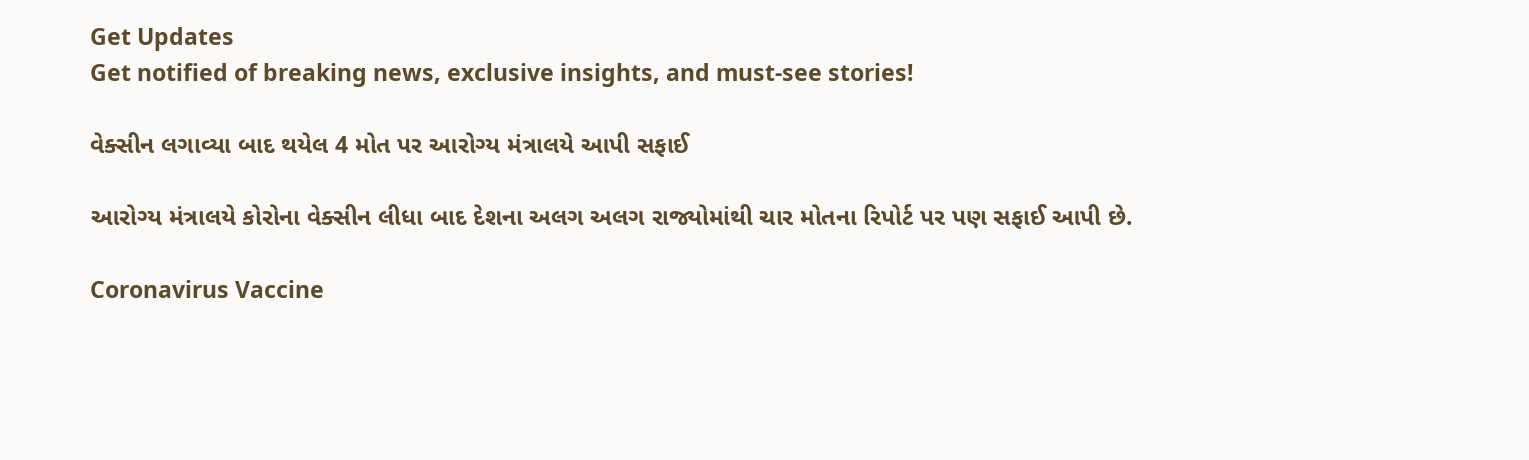Get Updates
Get notified of breaking news, exclusive insights, and must-see stories!

વેક્સીન લગાવ્યા બાદ થયેલ 4 મોત પર આરોગ્ય મંત્રાલયે આપી સફાઈ

આરોગ્ય મંત્રાલયે કોરોના વેક્સીન લીધા બાદ દેશના અલગ અલગ રાજ્યોમાંથી ચાર મોતના રિપોર્ટ પર પણ સફાઈ આપી છે.

Coronavirus Vaccine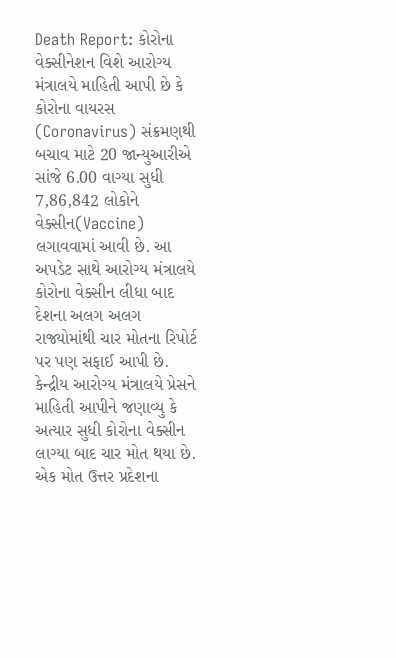Death Report: કોરોના વેક્સીનેશન વિશે આરોગ્ય મંત્રાલયે માહિતી આપી છે કે કોરોના વાયરસ (Coronavirus) સંક્રમણથી બચાવ માટે 20 જાન્યુઆરીએ સાંજે 6.00 વાગ્યા સુધી 7,86,842 લોકોને વેક્સીન(Vaccine) લગાવવામાં આવી છે. આ અપડેટ સાથે આરોગ્ય મંત્રાલયે કોરોના વેક્સીન લીધા બાદ દેશના અલગ અલગ રાજ્યોમાંથી ચાર મોતના રિપોર્ટ પર પણ સફાઈ આપી છે. કેન્દ્રીય આરોગ્ય મંત્રાલયે પ્રેસને માહિતી આપીને જણાવ્યુ કે અત્યાર સુધી કોરોના વેક્સીન લાગ્યા બાદ ચાર મોત થયા છે. એક મોત ઉત્તર પ્રદેશના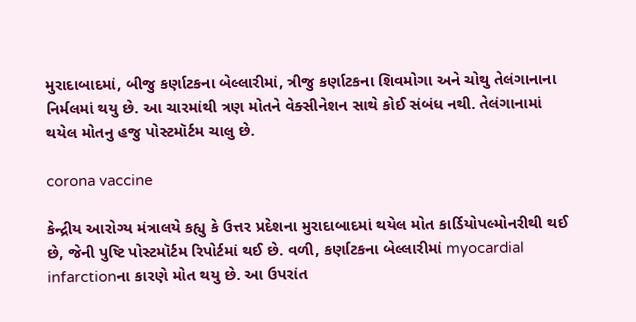મુરાદાબાદમાં, બીજુ કર્ણાટકના બેલ્લારીમાં, ત્રીજુ કર્ણાટકના શિવમોગા અને ચોથુ તેલંગાનાના નિર્મલમાં થયુ છે. આ ચારમાંથી ત્રણ મોતને વેક્સીનેશન સાથે કોઈ સંબંધ નથી. તેલંગાનામાં થયેલ મોતનુ હજુ પોસ્ટમૉર્ટમ ચાલુ છે.

corona vaccine

કેન્દ્રીય આરોગ્ય મંત્રાલયે કહ્યુ કે ઉત્તર પ્રદેશના મુરાદાબાદમાં થયેલ મોત કાર્ડિયોપલ્મોનરીથી થઈ છે, જેની પુષ્ટિ પોસ્ટમૉર્ટમ રિપોર્ટમાં થઈ છે. વળી, કર્ણાટકના બેલ્લારીમાં myocardial infarctionના કારણે મોત થયુ છે. આ ઉપરાંત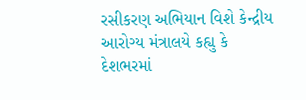રસીકરણ અભિયાન વિશે કેન્દ્રીય આરોગ્ય મંત્રાલયે કહ્યુ કે દેશભરમાં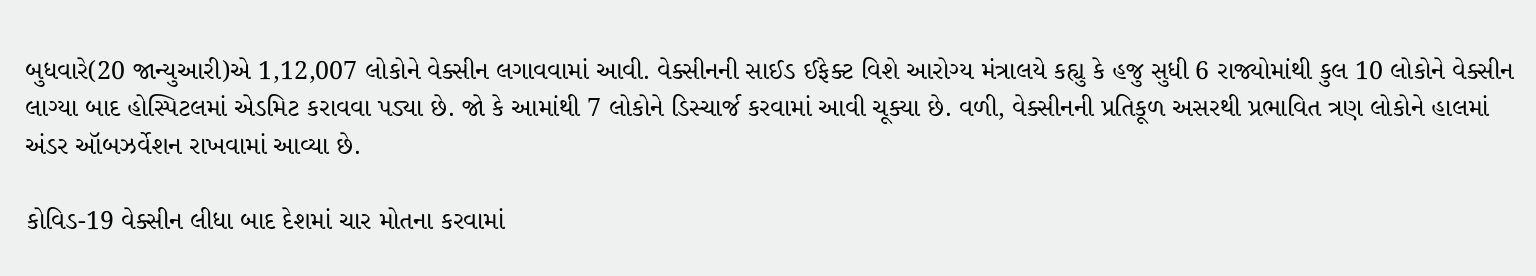બુધવારે(20 જાન્યુઆરી)એ 1,12,007 લોકોને વેક્સીન લગાવવામાં આવી. વેક્સીનની સાઈડ ઈફેક્ટ વિશે આરોગ્ય મંત્રાલયે કહ્યુ કે હજુ સુધી 6 રાજ્યોમાંથી કુલ 10 લોકોને વેક્સીન લાગ્યા બાદ હોસ્પિટલમાં એડમિટ કરાવવા પડ્યા છે. જો કે આમાંથી 7 લોકોને ડિસ્ચાર્જ કરવામાં આવી ચૂક્યા છે. વળી, વેક્સીનની પ્રતિકૂળ અસરથી પ્રભાવિત ત્રણ લોકોને હાલમાં અંડર ઑબઝર્વેશન રાખવામાં આવ્યા છે.

કોવિડ-19 વેક્સીન લીધા બાદ દેશમાં ચાર મોતના કરવામાં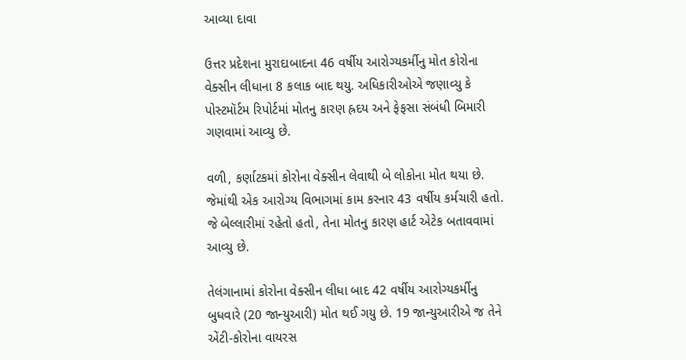આવ્યા દાવા

ઉત્તર પ્રદેશના મુરાદાબાદના 46 વર્ષીય આરોગ્યકર્મીનુ મોત કોરોના વેક્સીન લીધાના 8 કલાક બાદ થયુ. અધિકારીઓએ જણાવ્યુ કે પોસ્ટમૉર્ટમ રિપોર્ટમાં મોતનુ કારણ હ્રદય અને ફેફસા સંબંધી બિમારી ગણવામાં આવ્યુ છે.

વળી, કર્ણાટકમાં કોરોના વેક્સીન લેવાથી બે લોકોના મોત થયા છે. જેમાંથી એક આરોગ્ય વિભાગમાં કામ કરનાર 43 વર્ષીય કર્મચારી હતો. જે બેલ્લારીમાં રહેતો હતો, તેના મોતનુ કારણ હાર્ટ એટેક બતાવવામાં આવ્યુ છે.

તેલંગાનામાં કોરોના વેક્સીન લીધા બાદ 42 વર્ષીય આરોગ્યકર્મીનુ બુધવારે (20 જાન્યુઆરી) મોત થઈ ગયુ છે. 19 જાન્યુઆરીએ જ તેને એંટી-કોરોના વાયરસ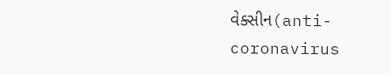વેક્સીન(anti-coronavirus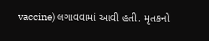vaccine) લગાવવામાં આવી હતી. મૃતકનો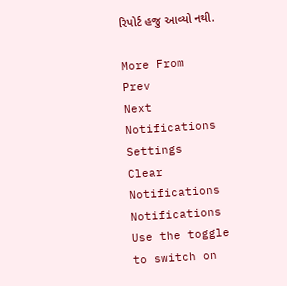રિપોર્ટ હજુ આવ્યો નથી.

More From
Prev
Next
Notifications
Settings
Clear Notifications
Notifications
Use the toggle to switch on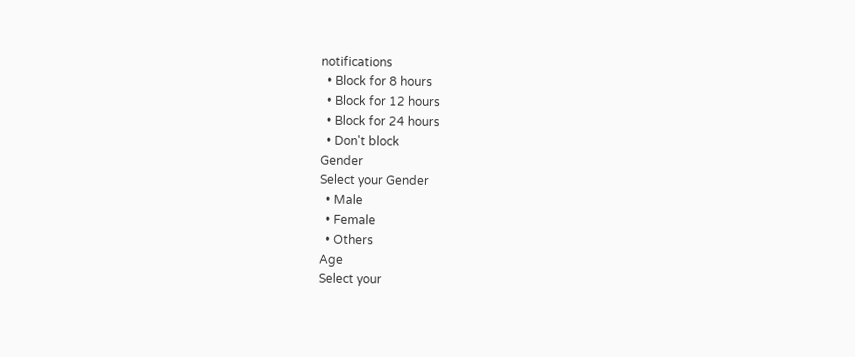notifications
  • Block for 8 hours
  • Block for 12 hours
  • Block for 24 hours
  • Don't block
Gender
Select your Gender
  • Male
  • Female
  • Others
Age
Select your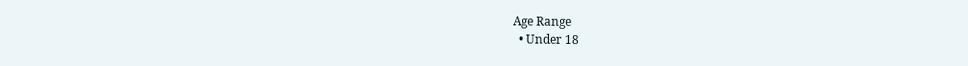Age Range
  • Under 18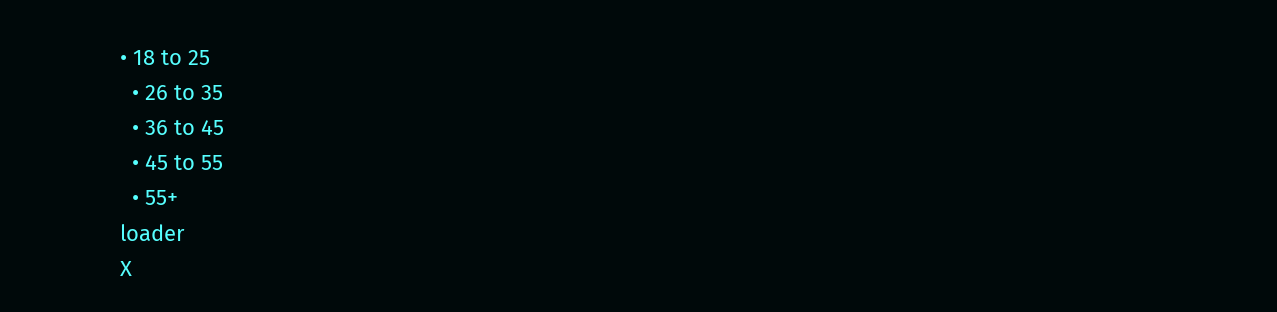• 18 to 25
  • 26 to 35
  • 36 to 45
  • 45 to 55
  • 55+
loader
X